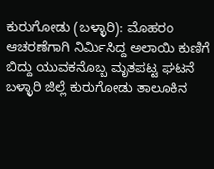ಕುರುಗೋಡು (ಬಳ್ಳಾರಿ): ಮೊಹರಂ ಆಚರಣೆಗಾಗಿ ನಿರ್ಮಿಸಿದ್ದ ಅಲಾಯಿ ಕುಣಿಗೆ ಬಿದ್ದು ಯುವಕನೊಬ್ಬ ಮೃತಪಟ್ಟ ಘಟನೆ ಬಳ್ಳಾರಿ ಜಿಲ್ಲೆ ಕುರುಗೋಡು ತಾಲೂಕಿನ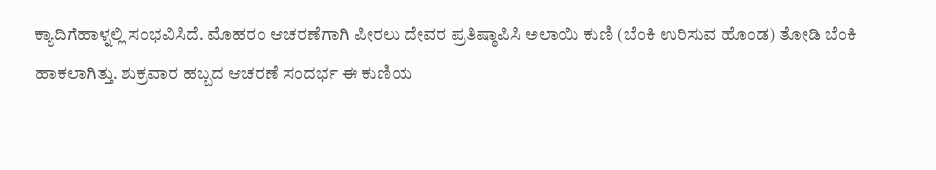ಕ್ಯಾದಿಗೆಹಾಳ್ನಲ್ಲಿ ಸಂಭವಿಸಿದೆ. ಮೊಹರಂ ಆಚರಣೆಗಾಗಿ ಪೀರಲು ದೇವರ ಪ್ರತಿಷ್ಠಾಪಿಸಿ ಅಲಾಯಿ ಕುಣಿ (ಬೆಂಕಿ ಉರಿಸುವ ಹೊಂಡ) ತೋಡಿ ಬೆಂಕಿ ಹಾಕಲಾಗಿತ್ತು. ಶುಕ್ರವಾರ ಹಬ್ಬದ ಆಚರಣೆ ಸಂದರ್ಭ ಈ ಕುಣಿಯ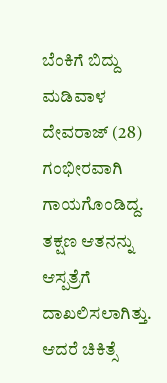ಬೆಂಕಿಗೆ ಬಿದ್ದು ಮಡಿವಾಳ ದೇವರಾಜ್ (28) ಗಂಭೀರವಾಗಿ ಗಾಯಗೊಂಡಿದ್ದ. ತಕ್ಷಣ ಆತನನ್ನು ಆಸ್ಪತ್ರೆಗೆ ದಾಖಲಿಸಲಾಗಿತ್ತು. ಆದರೆ ಚಿಕಿತ್ಸೆ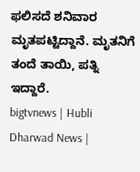ಫಲಿಸದೆ ಶನಿವಾರ ಮೃತಪಟ್ಟಿದ್ದಾನೆ. ಮೃತನಿಗೆ ತಂದೆ ತಾಯಿ, ಪತ್ನಿ ಇದ್ದಾರೆ.
bigtvnews | Hubli Dharwad News |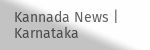Kannada News | Karnataka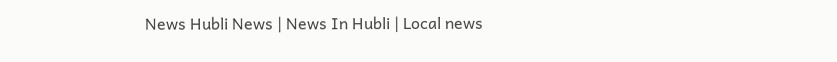News Hubli News | News In Hubli | Local news